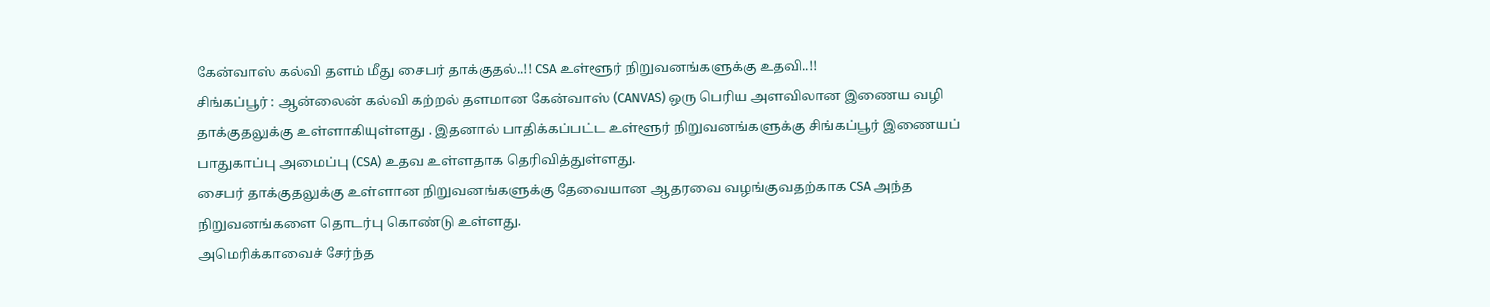கேன்வாஸ் கல்வி தளம் மீது சைபர் தாக்குதல்..!! CSA உள்ளூர் நிறுவனங்களுக்கு உதவி..!!
சிங்கப்பூர் : ஆன்லைன் கல்வி கற்றல் தளமான கேன்வாஸ் (CANVAS) ஒரு பெரிய அளவிலான இணைய வழி தாக்குதலுக்கு உள்ளாகியுள்ளது . இதனால் பாதிக்கப்பட்ட உள்ளூர் நிறுவனங்களுக்கு சிங்கப்பூர் இணையப் பாதுகாப்பு அமைப்பு (CSA) உதவ உள்ளதாக தெரிவித்துள்ளது.
சைபர் தாக்குதலுக்கு உள்ளான நிறுவனங்களுக்கு தேவையான ஆதரவை வழங்குவதற்காக CSA அந்த நிறுவனங்களை தொடர்பு கொண்டு உள்ளது.
அமெரிக்காவைச் சேர்ந்த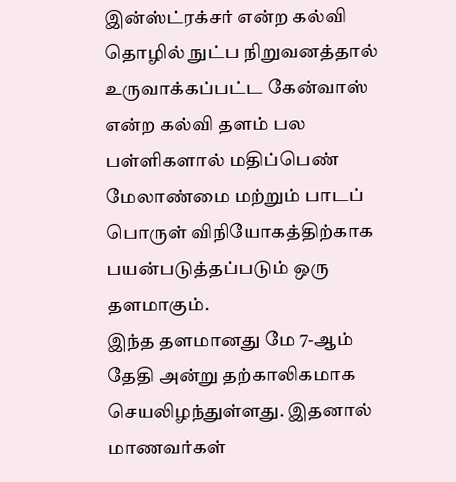இன்ஸ்ட்ரக்சர் என்ற கல்வி தொழில் நுட்ப நிறுவனத்தால் உருவாக்கப்பட்ட கேன்வாஸ் என்ற கல்வி தளம் பல பள்ளிகளால் மதிப்பெண் மேலாண்மை மற்றும் பாடப் பொருள் விநியோகத்திற்காக பயன்படுத்தப்படும் ஒரு தளமாகும்.
இந்த தளமானது மே 7-ஆம் தேதி அன்று தற்காலிகமாக செயலிழந்துள்ளது. இதனால் மாணவர்கள்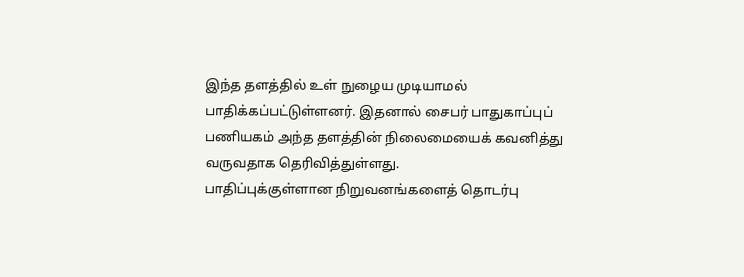இந்த தளத்தில் உள் நுழைய முடியாமல் பாதிக்கப்பட்டுள்ளனர். இதனால் சைபர் பாதுகாப்புப் பணியகம் அந்த தளத்தின் நிலைமையைக் கவனித்து வருவதாக தெரிவித்துள்ளது.
பாதிப்புக்குள்ளான நிறுவனங்களைத் தொடர்பு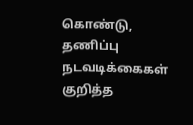கொண்டு, தணிப்பு நடவடிக்கைகள் குறித்த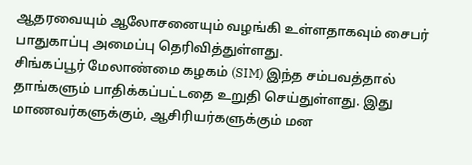ஆதரவையும் ஆலோசனையும் வழங்கி உள்ளதாகவும் சைபர் பாதுகாப்பு அமைப்பு தெரிவித்துள்ளது.
சிங்கப்பூர் மேலாண்மை கழகம் (SIM) இந்த சம்பவத்தால் தாங்களும் பாதிக்கப்பட்டதை உறுதி செய்துள்ளது. இது மாணவர்களுக்கும், ஆசிரியர்களுக்கும் மன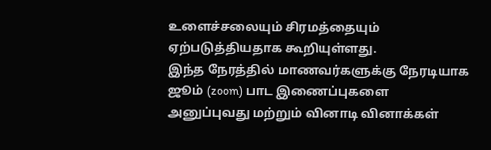உளைச்சலையும் சிரமத்தையும் ஏற்படுத்தியதாக கூறியுள்ளது.
இந்த நேரத்தில் மாணவர்களுக்கு நேரடியாக ஜூம் (zoom) பாட இணைப்புகளை அனுப்புவது மற்றும் வினாடி வினாக்கள்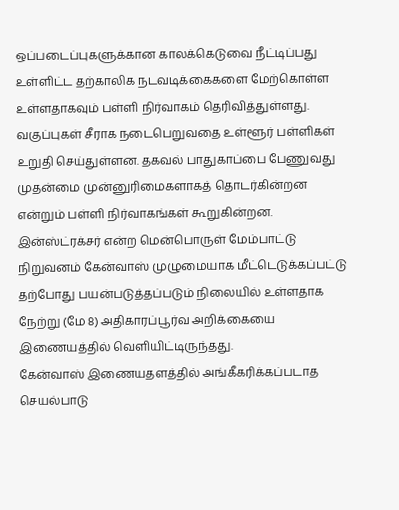ஒப்படைப்புகளுக்கான காலக்கெடுவை நீட்டிப்பது உள்ளிட்ட தற்காலிக நடவடிக்கைகளை மேற்கொள்ள உள்ளதாகவும் பள்ளி நிர்வாகம் தெரிவித்துள்ளது. வகுப்புகள் சீராக நடைபெறுவதை உள்ளூர் பள்ளிகள் உறுதி செய்துள்ளன. தகவல் பாதுகாப்பை பேணுவது முதன்மை முன்னுரிமைகளாகத் தொடர்கின்றன என்றும் பள்ளி நிர்வாகங்கள் கூறுகின்றன.
இன்ஸ்ட்ரக்சர் என்ற மென்பொருள் மேம்பாட்டு நிறுவனம் கேன்வாஸ் முழுமையாக மீட்டெடுக்கப்பட்டு தற்போது பயன்படுத்தப்படும் நிலையில் உள்ளதாக நேற்று (மே 8) அதிகாரப்பூர்வ அறிக்கையை இணையத்தில் வெளியிட்டிருந்தது.
கேன்வாஸ் இணையதளத்தில் அங்கீகரிக்கப்படாத செயல்பாடு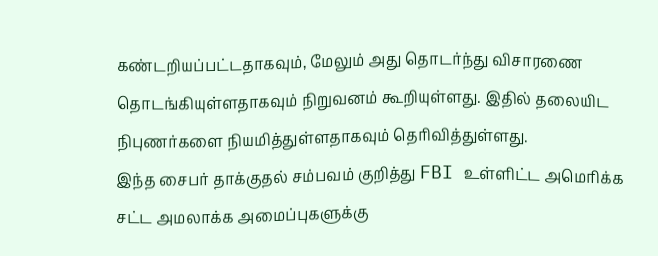கண்டறியப்பட்டதாகவும், மேலும் அது தொடர்ந்து விசாரணை தொடங்கியுள்ளதாகவும் நிறுவனம் கூறியுள்ளது. இதில் தலையிட நிபுணர்களை நியமித்துள்ளதாகவும் தெரிவித்துள்ளது.
இந்த சைபர் தாக்குதல் சம்பவம் குறித்து FBI உள்ளிட்ட அமெரிக்க சட்ட அமலாக்க அமைப்புகளுக்கு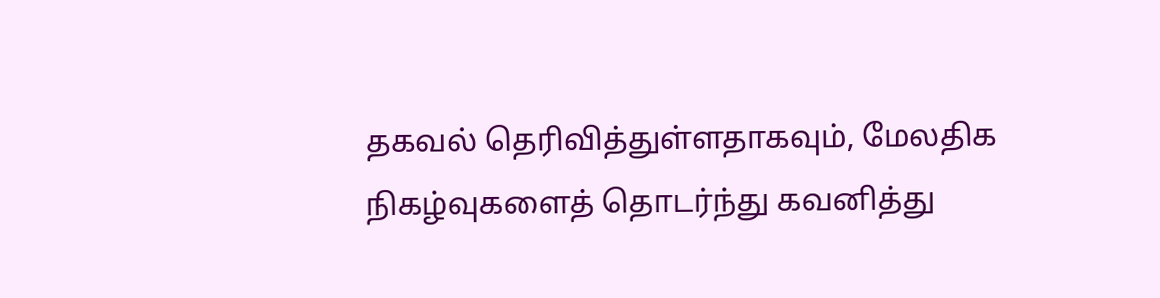தகவல் தெரிவித்துள்ளதாகவும், மேலதிக நிகழ்வுகளைத் தொடர்ந்து கவனித்து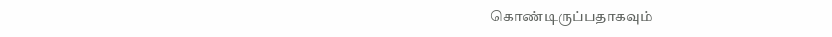கொண்டிருப்பதாகவும்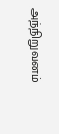அந்நிறுவனம்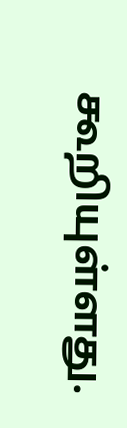கூறியுள்ளது.